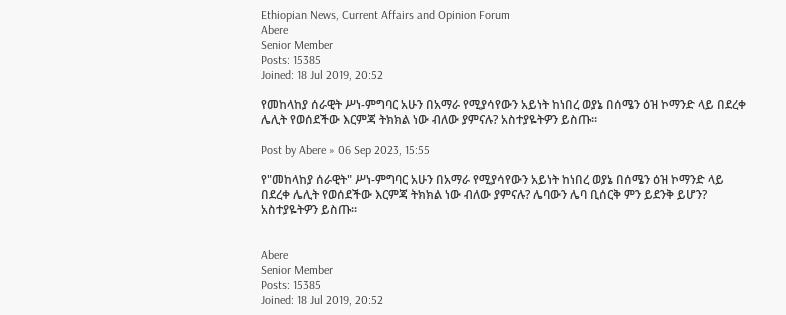Ethiopian News, Current Affairs and Opinion Forum
Abere
Senior Member
Posts: 15385
Joined: 18 Jul 2019, 20:52

የመከላከያ ሰራዊት ሥነ-ምግባር አሁን በአማራ የሚያሳየውን አይነት ከነበረ ወያኔ በሰሜን ዕዝ ኮማንድ ላይ በደረቀ ሌሊት የወሰደችው እርምጃ ትክክል ነው ብለው ያምናሉ? አስተያዬትዎን ይስጡ።

Post by Abere » 06 Sep 2023, 15:55

የ"መከላከያ ሰራዊት" ሥነ-ምግባር አሁን በአማራ የሚያሳየውን አይነት ከነበረ ወያኔ በሰሜን ዕዝ ኮማንድ ላይ በደረቀ ሌሊት የወሰደችው እርምጃ ትክክል ነው ብለው ያምናሉ? ሌባውን ሌባ ቢሰርቅ ምን ይደንቅ ይሆን? አስተያዬትዎን ይስጡ።


Abere
Senior Member
Posts: 15385
Joined: 18 Jul 2019, 20:52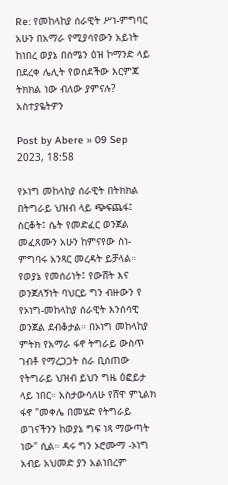Re: የመከላከያ ሰራዊት ሥነ-ምግባር አሁን በአማራ የሚያሳየውን አይነት ከነበረ ወያኔ በሰሜን ዕዝ ኮማንድ ላይ በደረቀ ሌሊት የወሰደችው እርምጃ ትክክል ነው ብለው ያምናሉ? አስተያዬትዎን

Post by Abere » 09 Sep 2023, 18:58

የኦነግ መከላከያ ሰራዊት በትክክል በትግራይ ህዝብ ላይ ጭፍጨፋ፤ ስርቆት፤ ሴት የመድፈር ወንጀል መፈጸሙን አሁን ከምናየው ስነ-ምግባሩ አንጻር መረዳት ይቻላል። የወያኔ የመሰሪነት፤ የውሸት እና ወንጀለኝነት ባህርይ ግን ብዙውን የ የኦነግ-መከላከያ ሰራዊት እንሰሳዊ ወንጀል ደብቆታል። በኦነግ መከላከያ ምትክ የአማራ ፋኖ ትግራይ ውስጥ ገብቶ የማረጋጋት ስራ ቢሰጠው የትግራይ ህዝብ ይህን ግዜ ዕፎይታ ላይ ነበር። አስታውሳለሁ የሸዋ ምኒልክ ፋኖ "መቀሌ በመሄድ የትግራይ ወገናችንን ከወያኔ ግፍ ነጻ ማውጣት ነው" ሲል። ዳሩ ግን ኦሮሙማ -ኦነግ አብይ አህመድ ያን አልነበረም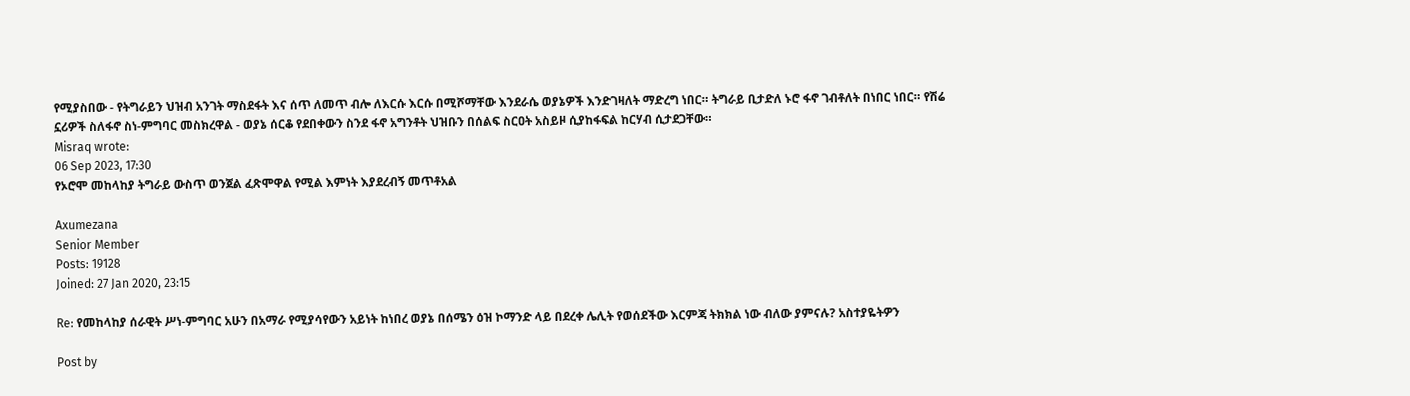የሚያስበው - የትግራይን ህዝብ አንገት ማስደፋት እና ሰጥ ለመጥ ብሎ ለእርሱ እርሱ በሚሾማቸው እንደራሴ ወያኔዎች እንድገዛለት ማድረግ ነበር። ትግራይ ቢታድለ ኑሮ ፋኖ ገብቶለት በነበር ነበር። የሽሬ ኗሪዎች ስለፋኖ ስነ-ምግባር መስክረዋል - ወያኔ ሰርቆ የደበቀውን ስንደ ፋኖ አግንቶት ህዝቡን በሰልፍ ስርዐት አስይዞ ሲያከፋፍል ከርሃብ ሲታደጋቸው።
Misraq wrote:
06 Sep 2023, 17:30
የኦሮሞ መከላከያ ትግራይ ውስጥ ወንጀል ፈጽሞዋል የሚል እምነት እያደረብኝ መጥቶአል

Axumezana
Senior Member
Posts: 19128
Joined: 27 Jan 2020, 23:15

Re: የመከላከያ ሰራዊት ሥነ-ምግባር አሁን በአማራ የሚያሳየውን አይነት ከነበረ ወያኔ በሰሜን ዕዝ ኮማንድ ላይ በደረቀ ሌሊት የወሰደችው እርምጃ ትክክል ነው ብለው ያምናሉ? አስተያዬትዎን

Post by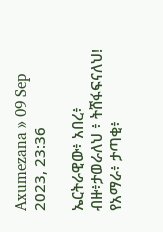Axumezana » 09 Sep 2023, 23:36

ኤርትራዊው፥ አበረ፥ ብዙ፥ታወራለህ ፥ ትሸፋፍናለህ!
የአማራ፥ ታጣቂ፥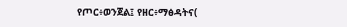የጦር፥ወንጀል፤ የዘር፥ማፅዳትና(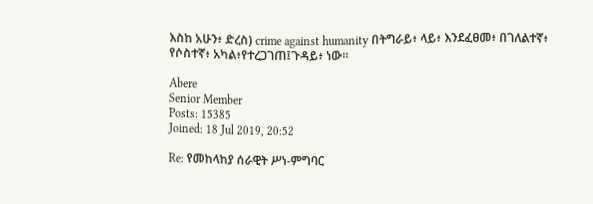እስከ አሁን፥ ድረስ) crime against humanity በትግራይ፥ ላይ፥ እንደፈፀመ፥ በገለልተኛ፥ የሶስተኛ፥ አካል፥የተረጋገጠ፤ጉዳይ፥ ነው።

Abere
Senior Member
Posts: 15385
Joined: 18 Jul 2019, 20:52

Re: የመከላከያ ሰራዊት ሥነ-ምግባር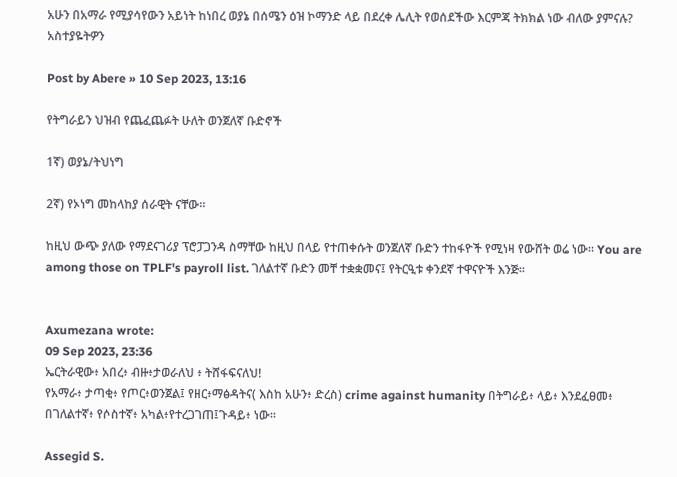አሁን በአማራ የሚያሳየውን አይነት ከነበረ ወያኔ በሰሜን ዕዝ ኮማንድ ላይ በደረቀ ሌሊት የወሰደችው እርምጃ ትክክል ነው ብለው ያምናሉ? አስተያዬትዎን

Post by Abere » 10 Sep 2023, 13:16

የትግራይን ህዝብ የጨፈጨፉት ሁለት ወንጀለኛ ቡድኖች

1ኛ) ወያኔ/ትህነግ

2ኛ) የኦነግ መከላከያ ሰራዊት ናቸው።

ከዚህ ውጭ ያለው የማደናገሪያ ፕሮፓጋንዳ ስማቸው ከዚህ በላይ የተጠቀሱት ወንጀለኛ ቡድን ተከፋዮች የሚነዛ የውሸት ወሬ ነው። You are among those on TPLF's payroll list. ገለልተኛ ቡድን መቸ ተቋቋመና፤ የትርዒቱ ቀንደኛ ተዋናዮች እንጅ።


Axumezana wrote:
09 Sep 2023, 23:36
ኤርትራዊው፥ አበረ፥ ብዙ፥ታወራለህ ፥ ትሸፋፍናለህ!
የአማራ፥ ታጣቂ፥ የጦር፥ወንጀል፤ የዘር፥ማፅዳትና( እስከ አሁን፥ ድረስ) crime against humanity በትግራይ፥ ላይ፥ እንደፈፀመ፥ በገለልተኛ፥ የሶስተኛ፥ አካል፥የተረጋገጠ፤ጉዳይ፥ ነው።

Assegid S.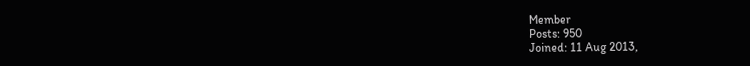Member
Posts: 950
Joined: 11 Aug 2013,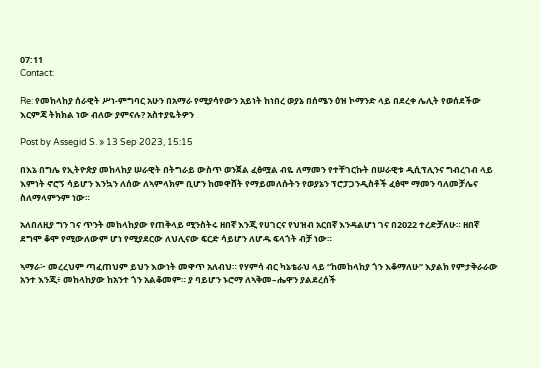07:11
Contact:

Re: የመከላከያ ሰራዊት ሥነ-ምግባር አሁን በአማራ የሚያሳየውን አይነት ከነበረ ወያኔ በሰሜን ዕዝ ኮማንድ ላይ በደረቀ ሌሊት የወሰደችው እርምጃ ትክክል ነው ብለው ያምናሉ? አስተያዬትዎን

Post by Assegid S. » 13 Sep 2023, 15:15

በእኔ በግሌ የኢትዮጵያ መከላከያ ሠራዊት በትግራይ ውስጥ ወንጀል ፈፅሟል ብዬ ለማመን የተቸገርኩት በሠራዊቱ ዲሲፕሊንና ግብረገብ ላይ እምነት ኖሮኝ ሳይሆን እንኳን ለሰው ለኣምላክም ቢሆን ከመዋሸት የማይመለሱትን የወያኔን ፕሮፓጋንዲስቶች ፈፅሞ ማመን ባለመቻሌና ስለማላምንም ነው።

አለበለዚያ ግን ገና ጥንት መከላከያው የጠቅላይ ሚንስትሩ ዘበኛ እንጂ የሀገርና የህዝብ አርበኛ እንዳልሆነ ገና በ2022 ተረድቻለሁ። ዘበኛ ደግሞ ቆሞ የሚውለውም ሆነ የሚያደርው ለህሊናው ፍርድ ሳይሆን ለሆዱ ፍላጎት ብቻ ነው።

ኣማራ፦ መረረህም ጣፈጠህም ይህን እውነት መዋጥ አለብህ። የሃምሳ ብር ካኔቴራህ ላይ “ከመከላከያ ጎን እቆማለሁ” እያልክ የምታቅራራው አንተ እንጂ፥ መከላከያው ከአንተ ጎን አልቆመም። ያ ባይሆን ኑሮማ ለኣቅመ–ሔዋን ያልደረሰች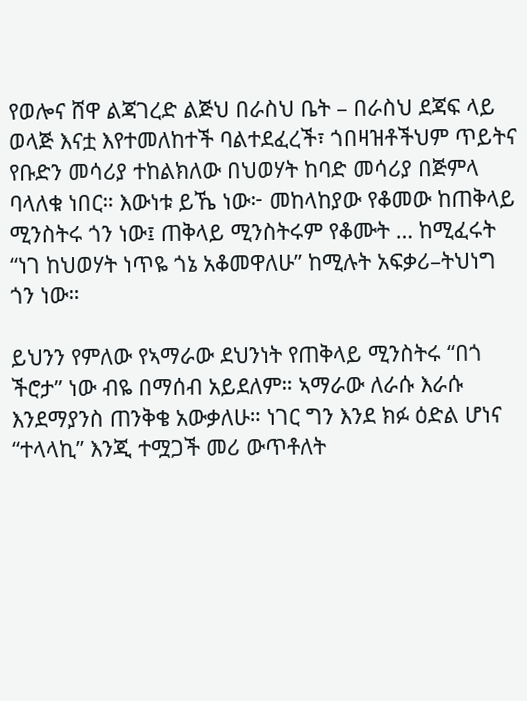የወሎና ሸዋ ልጃገረድ ልጅህ በራስህ ቤት – በራስህ ደጃፍ ላይ ወላጅ እናቷ እየተመለከተች ባልተደፈረች፣ ጎበዛዝቶችህም ጥይትና የቡድን መሳሪያ ተከልክለው በህወሃት ከባድ መሳሪያ በጅምላ ባላለቁ ነበር። እውነቱ ይኼ ነው፦ መከላከያው የቆመው ከጠቅላይ ሚንስትሩ ጎን ነው፤ ጠቅላይ ሚንስትሩም የቆሙት … ከሚፈሩት “ነገ ከህወሃት ነጥዬ ጎኔ አቆመዋለሁ” ከሚሉት አፍቃሪ–ትህነግ ጎን ነው።

ይህንን የምለው የኣማራው ደህንነት የጠቅላይ ሚንስትሩ “በጎ ችሮታ” ነው ብዬ በማሰብ አይደለም። ኣማራው ለራሱ እራሱ እንደማያንስ ጠንቅቄ አውቃለሁ። ነገር ግን እንደ ክፉ ዕድል ሆነና “ተላላኪ” እንጂ ተሟጋች መሪ ውጥቶለት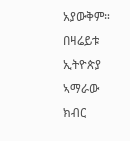አያውቅም። በዛሬይቱ ኢትዮጵያ ኣማራው ክብር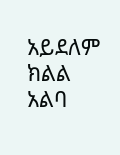አይደለም ክልል አልባ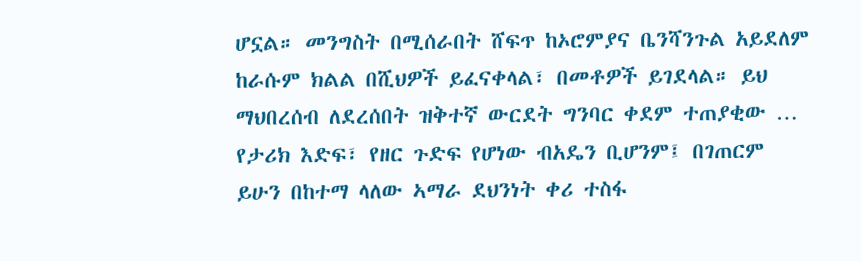ሆኗል። መንግስት በሚሰራበት ሸፍጥ ከኦሮምያና ቤንሻንጉል አይደለም ከራሱም ክልል በሺህዎች ይፈናቀላል፣ በመቶዎች ይገደላል። ይህ ማህበረሰብ ለደረሰበት ዝቅተኛ ውርደት ግንባር ቀደም ተጠያቂው … የታሪክ እድፍ፣ የዘር ጉድፍ የሆነው ብአዴን ቢሆንም፤ በገጠርም ይሁን በከተማ ላለው ኣማራ ደህንነት ቀሪ ተስፋ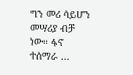ግን መሪ ሳይሆን መሣሪያ ብቻ ነው። ፋኖ ተሰማራ …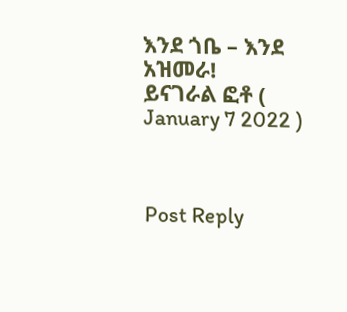እንደ ጎቤ – እንደ አዝመራ!
ይናገራል ፎቶ ( January 7 2022 )



Post Reply